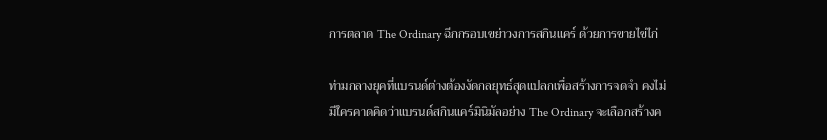การตลาด The Ordinary ฉีกกรอบเขย่าวงการสกินแคร์ ด้วยการขายไข่ไก่

ท่ามกลางยุคที่แบรนด์ต่างต้องงัดกลยุทธ์สุดแปลกเพื่อสร้างการจดจำ คงไม่มีใครคาดคิดว่าแบรนด์สกินแคร์มินิมัลอย่าง The Ordinary จะเลือกสร้างค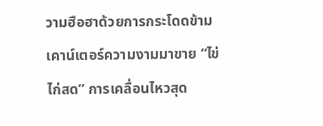วามฮือฮาด้วยการกระโดดข้ามเคาน์เตอร์ความงามมาขาย “ไข่ไก่สด” การเคลื่อนไหวสุด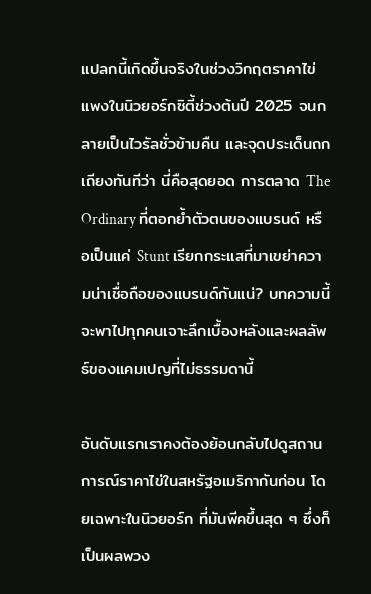แปลกนี้เกิดขึ้นจริงในช่วงวิกฤตราคาไข่แพงในนิวยอร์กซิตี้ช่วงต้นปี 2025 จนกลายเป็นไวรัลชั่วข้ามคืน และจุดประเด็นถกเถียงทันทีว่า นี่คือสุดยอด การตลาด The Ordinary ที่ตอกย้ำตัวตนของแบรนด์ หรือเป็นแค่ Stunt เรียกกระแสที่มาเขย่าความน่าเชื่อถือของแบรนด์กันแน่? บทความนี้จะพาไปทุกคนเจาะลึกเบื้องหลังและผลลัพธ์ของแคมเปญที่ไม่ธรรมดานี้

อันดับแรกเราคงต้องย้อนกลับไปดูสถานการณ์ราคาไข่ในสหรัฐอเมริกากันก่อน โดยเฉพาะในนิวยอร์ก ที่มันพีคขึ้นสุด ๆ ซึ่งก็เป็นผลพวง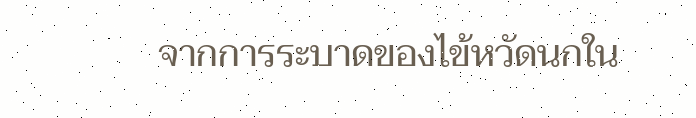จากการระบาดของไข้หวัดนกใน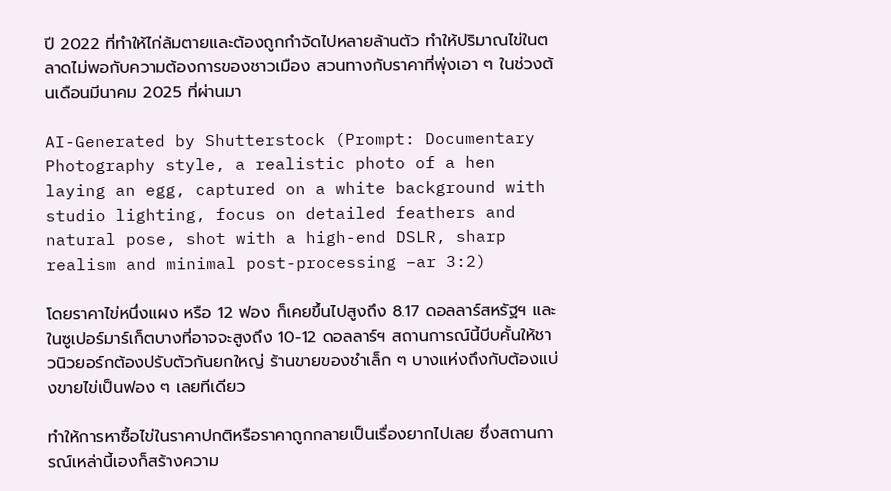ปี 2022 ที่ทำให้ไก่ล้มตายและต้องถูกกำจัดไปหลายล้านตัว ทำให้ปริมาณไข่ในตลาดไม่พอกับความต้องการของชาวเมือง สวนทางกับราคาที่พุ่งเอา ๆ ในช่วงต้นเดือนมีนาคม 2025 ที่ผ่านมา

AI-Generated by Shutterstock (Prompt: Documentary Photography style, a realistic photo of a hen laying an egg, captured on a white background with studio lighting, focus on detailed feathers and natural pose, shot with a high-end DSLR, sharp realism and minimal post-processing –ar 3:2)

โดยราคาไข่หนึ่งแผง หรือ 12 ฟอง ก็เคยขึ้นไปสูงถึง 8.17 ดอลลาร์สหรัฐฯ และในซูเปอร์มาร์เก็ตบางที่อาจจะสูงถึง 10-12 ดอลลาร์ฯ สถานการณ์นี้บีบคั้นให้ชาวนิวยอร์กต้องปรับตัวกันยกใหญ่ ร้านขายของชำเล็ก ๆ บางแห่งถึงกับต้องแบ่งขายไข่เป็นฟอง ๆ เลยทีเดียว

ทำให้การหาซื้อไข่ในราคาปกติหรือราคาถูกกลายเป็นเรื่องยากไปเลย ซึ่งสถานการณ์เหล่านี้เองก็สร้างความ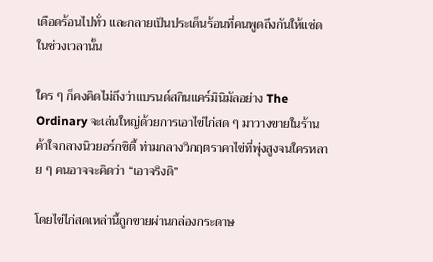เดือดร้อนไปทั่ว และกลายเป็นประเด็นร้อนที่คนพูดถึงกันให้แซ่ดในช่วงเวลานั้น

ใคร ๆ ก็คงคิดไม่ถึงว่าแบรนด์สกินแคร์มินิมัลอย่าง The Ordinary จะเล่นใหญ่ด้วยการเอาไข่ไก่สด ๆ มาวางขายในร้านค้าใจกลางนิวยอร์กซิตี้ ท่ามกลางวิกฤตราคาไข่ที่พุ่งสูงจนใครหลาย ๆ คนอาจจะคิดว่า “เอาจริงดิ”

โดยไข่ไก่สดเหล่านี้ถูกขายผ่านกล่องกระดาษ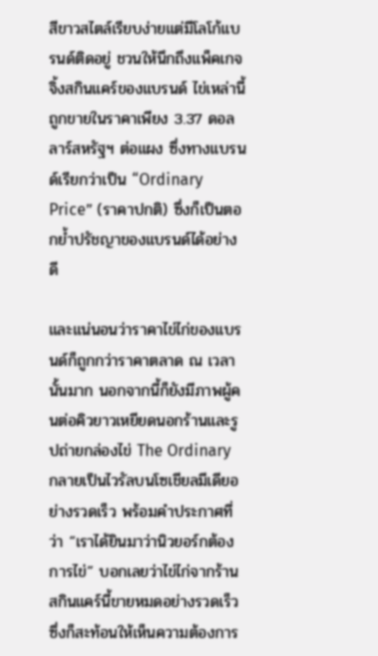สีขาวสไตล์เรียบง่ายแต่มีโลโก้แบรนด์ติดอยู่ ชวนให้นึกถึงแพ็คเกจจิ้งสกินแคร์ของแบรนด์ ไข่เหล่านี้ถูกขายในราคาเพียง 3.37 ดอลลาร์สหรัฐฯ ต่อแผง ซึ่งทางแบรนด์เรียกว่าเป็น “Ordinary Price” (ราคาปกติ) ซึ่งก็เป็นตอกย้ำปรัชญาของแบรนด์ได้อย่างดี

และแน่นอนว่าราคาไข่ไก่ของแบรนด์ก็ถูกกว่าราคาตลาด ณ เวลานั้นมาก นอกจากนี้ก็ยังมีภาพผู้คนต่อคิวยาวเหยียดนอกร้านและรูปถ่ายกล่องไข่ The Ordinary กลายเป็นไวรัลบนโซเชียลมีเดียอย่างรวดเร็ว พร้อมคำประกาศที่ว่า “เราได้ยินมาว่านิวยอร์กต้องการไข่” บอกเลยว่าไข่ไก่จากร้านสกินแคร์นี้ขายหมดอย่างรวดเร็ว ซึ่งก็สะท้อนให้เห็นความต้องการ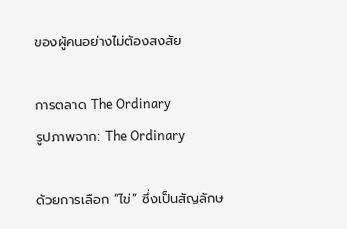ของผู้คนอย่างไม่ต้องสงสัย

การตลาด The Ordinary
รูปภาพจาก: The Ordinary

ด้วยการเลือก “ไข่” ซึ่งเป็นสัญลักษ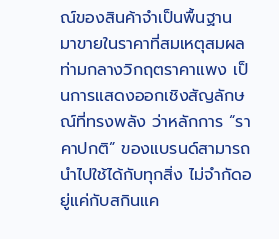ณ์ของสินค้าจำเป็นพื้นฐาน มาขายในราคาที่สมเหตุสมผลท่ามกลางวิกฤตราคาแพง เป็นการแสดงออกเชิงสัญลักษณ์ที่ทรงพลัง ว่าหลักการ “ราคาปกติ” ของแบรนด์สามารถนำไปใช้ได้กับทุกสิ่ง ไม่จำกัดอยู่แค่กับสกินแค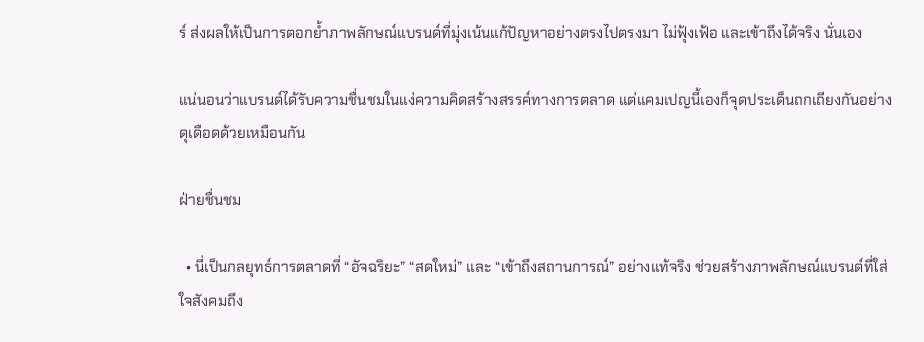ร์ ส่งผลให้เป็นการตอกย้ำภาพลักษณ์แบรนด์ที่มุ่งเน้นแก้ปัญหาอย่างตรงไปตรงมา ไม่ฟุ้งเฟ้อ และเข้าถึงได้จริง นั่นเอง

แน่นอนว่าแบรนด์ได้รับความชื่นชมในแง่ความคิดสร้างสรรค์ทางการตลาด แต่แคมเปญนี้เองก็จุดประเด็นถกเถียงกันอย่างดุเดือดด้วยเหมือนกัน

ฝ่ายชื่นชม

  • นี่เป็นกลยุทธ์การตลาดที่ “อัจฉริยะ” “สดใหม่” และ “เข้าถึงสถานการณ์” อย่างแท้จริง ช่วยสร้างภาพลักษณ์แบรนด์ที่ใส่ใจสังคมถึง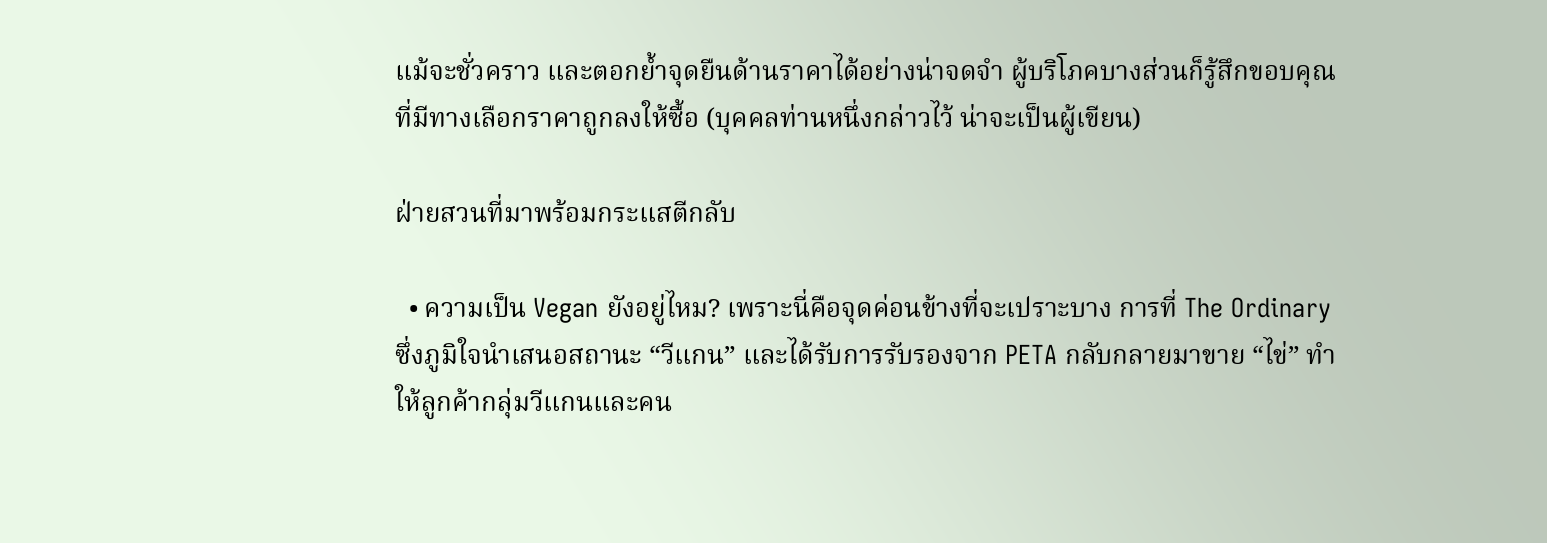แม้จะชั่วคราว และตอกย้ำจุดยืนด้านราคาได้อย่างน่าจดจำ ผู้บริโภคบางส่วนก็รู้สึกขอบคุณที่มีทางเลือกราคาถูกลงให้ซื้อ (บุคคลท่านหนึ่งกล่าวไว้ น่าจะเป็นผู้เขียน)

ฝ่ายสวนที่มาพร้อมกระแสตีกลับ

  • ความเป็น Vegan ยังอยู่ไหม? เพราะนี่คือจุดค่อนข้างที่จะเปราะบาง การที่ The Ordinary ซึ่งภูมิใจนำเสนอสถานะ “วีแกน” และได้รับการรับรองจาก PETA กลับกลายมาขาย “ไข่” ทำให้ลูกค้ากลุ่มวีแกนและคน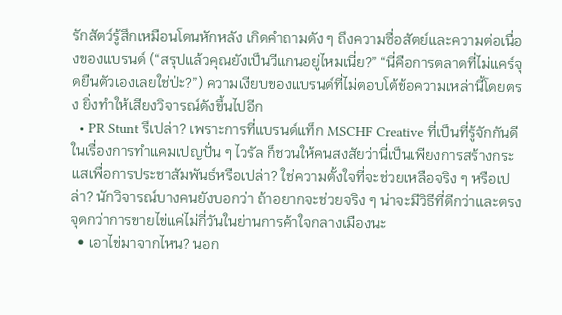รักสัตว์รู้สึกเหมือนโดนหักหลัง เกิดคำถามดัง ๆ ถึงความซื่อสัตย์และความต่อเนื่องของแบรนด์ (“สรุปแล้วคุณยังเป็นวีแกนอยู่ไหมเนี่ย?” “นี่คือการตลาดที่ไม่แคร์จุดยืนตัวเองเลยใช่ป่ะ?”) ความเงียบของแบรนด์ที่ไม่ตอบโต้ข้อความเหล่านี้โดยตรง ยิ่งทำให้เสียงวิจารณ์ดังขึ้นไปอีก
  • PR Stunt รึเปล่า? เพราะการที่แบรนด์แท็ก MSCHF Creative ที่เป็นที่รู้จักกันดีในเรื่องการทำแคมเปญปั่น ๆ ไวรัล ก็ชวนให้คนสงสัยว่านี่เป็นเพียงการสร้างกระแสเพื่อการประชาสัมพันธ์หรือเปล่า? ใช่ความตั้งใจที่จะช่วยเหลือจริง ๆ หรือเปล่า? นักวิจารณ์บางคนยังบอกว่า ถ้าอยากจะช่วยจริง ๆ น่าจะมีวิธีที่ดีกว่าและตรงจุดกว่าการขายไข่แค่ไม่กี่วันในย่านการค้าใจกลางเมืองนะ
  • เอาไข่มาจากไหน? นอก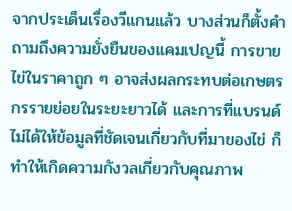จากประเด็นเรื่องวีแกนแล้ว บางส่วนก็ตั้งคำถามถึงความยั่งยืนของแคมเปญนี้ การขายไข่ในราคาถูก ๆ อาจส่งผลกระทบต่อเกษตรกรรายย่อยในระยะยาวได้ และการที่แบรนด์ไม่ได้ให้ข้อมูลที่ชัดเจนเกี่ยวกับที่มาของไข่ ก็ทำให้เกิดความกังวลเกี่ยวกับคุณภาพ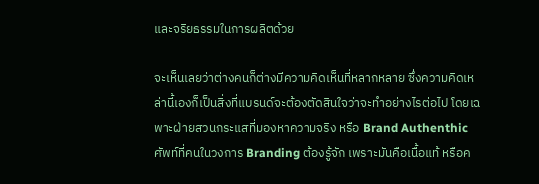และจริยธรรมในการผลิตด้วย

จะเห็นเลยว่าต่างคนก็ต่างมีความคิดเห็นที่หลากหลาย ซึ่งความคิดเหล่านี้เองก็เป็นสิ่งที่แบรนด์จะต้องตัดสินใจว่าจะทำอย่างไรต่อไป โดยเฉพาะฝ่ายสวนกระแสที่มองหาความจริง หรือ Brand Authenthic ศัพท์ที่คนในวงการ Branding ต้องรู้จัก เพราะมันคือเนื้อแท้ หรือค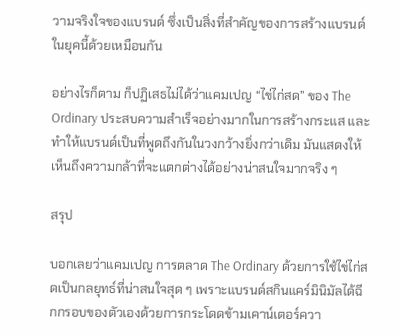วามจริงใจของแบรนด์ ซึ่งเป็นสิ่งที่สำคัญของการสร้างแบรนด์ในยุคนี้ด้วยเหมือนกัน

อย่างไรก็ตาม ก็ปฏิเสธไม่ได้ว่าแคมเปญ “ไข่ไก่สด” ของ The Ordinary ประสบความสำเร็จอย่างมากในการสร้างกระแส และทำให้แบรนด์เป็นที่พูดถึงกันในวงกว้างยิ่งกว่าเดิม มันแสดงให้เห็นถึงความกล้าที่จะแตกต่างได้อย่างน่าสนใจมากจริง ๆ

สรุป

บอกเลยว่าแคมเปญ การตลาด The Ordinary ด้วยการใช้ไข่ไก่สดเป็นกลยุทธ์ที่น่าสนใจสุด ๆ เพราะแบรนด์สกินแคร์มินิมัลได้ฉีกกรอบของตัวเองด้วยการกระโดดข้ามเคาน์เตอร์ควา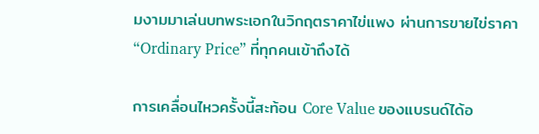มงามมาเล่นบทพระเอกในวิกฤตราคาไข่แพง ผ่านการขายไข่ราคา “Ordinary Price” ที่ทุกคนเข้าถึงได้

การเคลื่อนไหวครั้งนี้สะท้อน Core Value ของแบรนด์ได้อ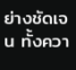ย่างชัดเจน ทั้งควา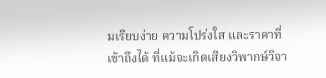มเรียบง่าย ความโปร่งใส และราคาที่เข้าถึงได้ ที่แม้จะเกิดเสียงวิพากษ์วิจา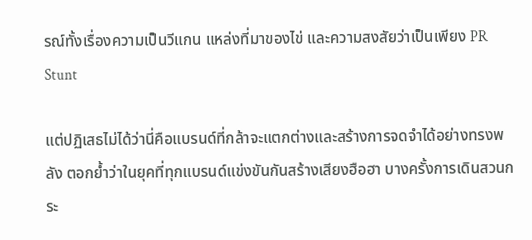รณ์ทั้งเรื่องความเป็นวีแกน แหล่งที่มาของไข่ และความสงสัยว่าเป็นเพียง PR Stunt

แต่ปฏิเสธไม่ได้ว่านี่คือแบรนด์ที่กล้าจะแตกต่างและสร้างการจดจำได้อย่างทรงพลัง ตอกย้ำว่าในยุคที่ทุกแบรนด์แข่งขันกันสร้างเสียงฮือฮา บางครั้งการเดินสวนกระ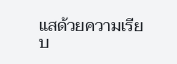แสด้วยความเรียบ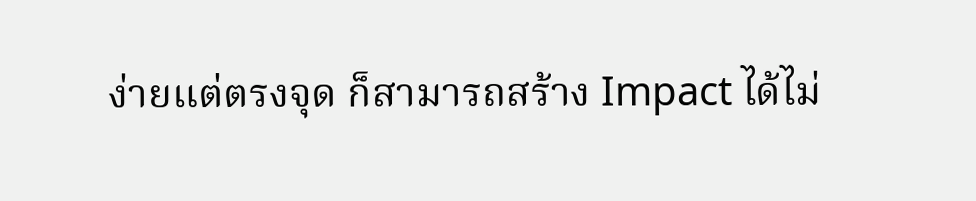ง่ายแต่ตรงจุด ก็สามารถสร้าง Impact ได้ไม่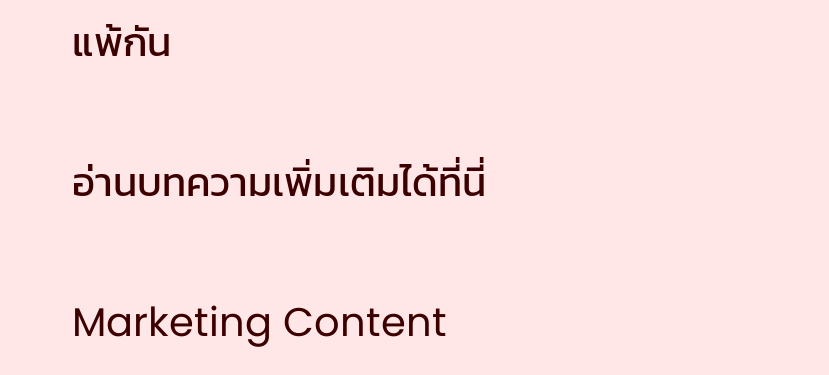แพ้กัน

อ่านบทความเพิ่มเติมได้ที่นี่

Marketing Content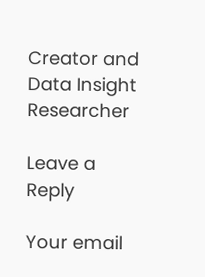Creator and Data Insight Researcher

Leave a Reply

Your email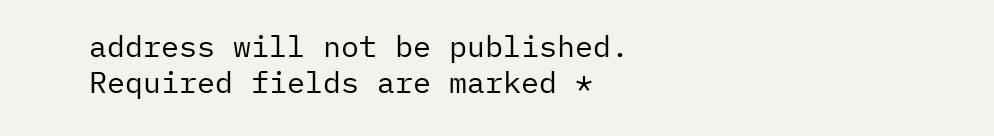address will not be published. Required fields are marked *